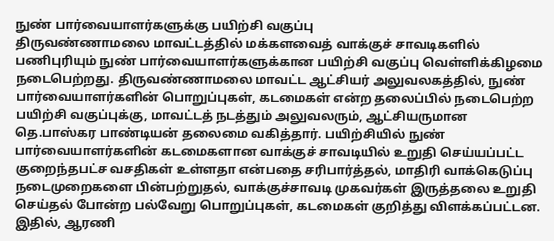நுண் பார்வையாளர்களுக்கு பயிற்சி வகுப்பு
திருவண்ணாமலை மாவட்டத்தில் மக்களவைத் வாக்குச் சாவடிகளில் பணிபுரியும் நுண் பார்வையாளர்களுக்கான பயிற்சி வகுப்பு வெள்ளிக்கிழமை நடைபெற்றது. திருவண்ணாமலை மாவட்ட ஆட்சியர் அலுவலகத்தில், நுண் பார்வையாளர்களின் பொறுப்புகள், கடமைகள் என்ற தலைப்பில் நடைபெற்ற பயிற்சி வகுப்புக்கு, மாவட்டத் நடத்தும் அலுவலரும், ஆட்சியருமான தெ.பாஸ்கர பாண்டியன் தலைமை வகித்தார். பயிற்சியில் நுண் பார்வையாளர்களின் கடமைகளான வாக்குச் சாவடியில் உறுதி செய்யப்பட்ட குறைந்தபட்ச வசதிகள் உள்ளதா என்பதை சரிபார்த்தல், மாதிரி வாக்கெடுப்பு நடைமுறைகளை பின்பற்றுதல், வாக்குச்சாவடி முகவர்கள் இருத்தலை உறுதி செய்தல் போன்ற பல்வேறு பொறுப்புகள், கடமைகள் குறித்து விளக்கப்பட்டன. இதில், ஆரணி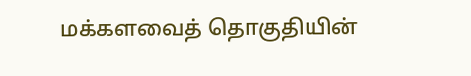மக்களவைத் தொகுதியின்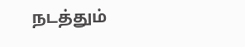நடத்தும்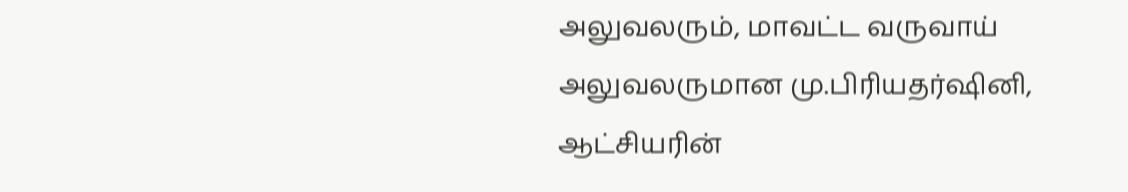அலுவலரும், மாவட்ட வருவாய் அலுவலருமான மு.பிரியதர்ஷினி, ஆட்சியரின்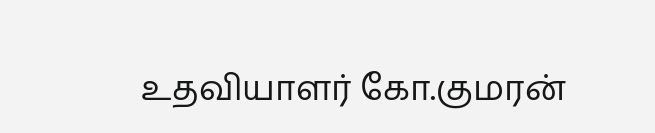உதவியாளர் கோ.குமரன்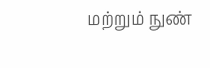மற்றும் நுண்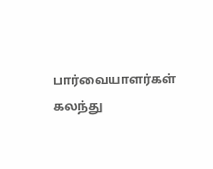பார்வையாளர்கள் கலந்து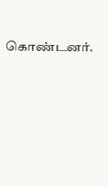கொண்டனர்.